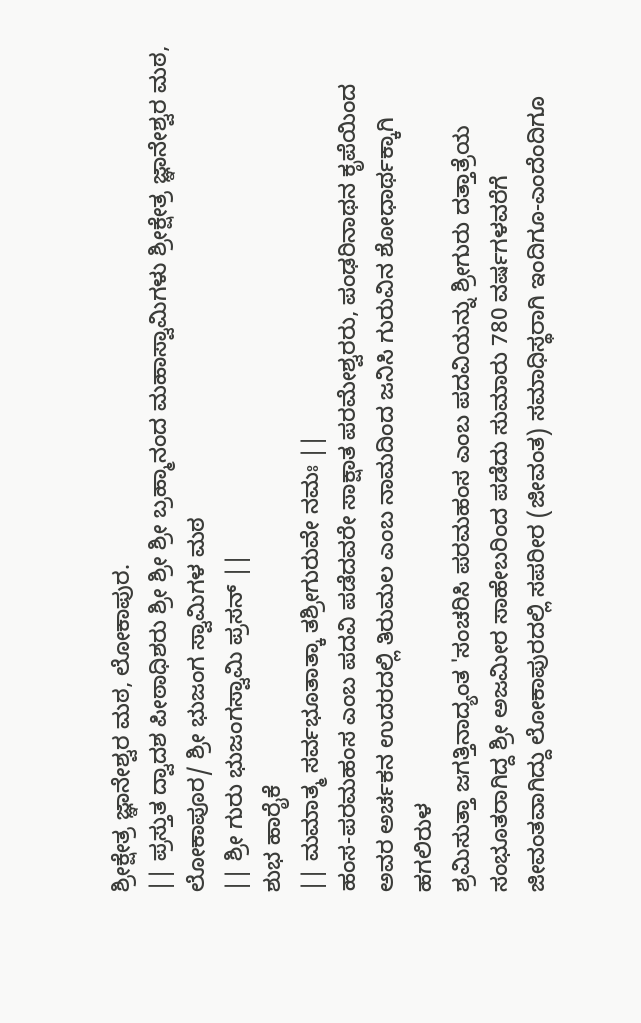ಶ್ರೀಕ್ಷೇತ್ರ ಜ್ಞಾನೇಶ್ವರ ಮಠ, ಲೋಕಾಪುರ.
|| ಪ್ರಸ್ತುತ ದ್ವಾದಶ ಪೀಠಾಧಿಶರು ಶ್ರೀ ಶ್ರೀ ಶ್ರೀ ಬ್ರಹ್ಮಾನಂದ ಮಹಾಸ್ವಾಮಿಗಳು ಶ್ರೀಕ್ಷೇತ್ರ ಜ್ಞಾನೇಶ್ವರ ಮಠ, ಲೋಕಾಪೂರ/ ಶ್ರೀ ಭುಜಂಗ ಸ್ವಾಮಿಗಳ ಮಠ
|| ಶ್ರೀ ಗುರು ಭುಜಂಗಸ್ವಾಮಿ ಪ್ರಸನ್ ||
ಶುಭ ಹಾರೈಕೆ
|| ಮಮಾತ್ಮ ಸರ್ವಭೂತಾತ್ಕಾ ತಶ್ರೀಗುರುವೇ ನಮಃ ||
ಹಂಸ-ಪರಮಹಂಸ ಎಂಬ ಪದವಿ ಪಡೆದವರೇ ಸಾಕ್ಷಾತ ಪರಮೇಶ್ವರರು, ಪಂಢರಿನಾಥನ ಕೃಪೆಯಿಂದ ಅವರ ಅರ್ಚಕನ ಉದರದಲ್ಲಿ ತಿರುಮಲ ಎಂಬ ನಾಮದಿಂದ ಜನಿಸಿ ಗುರುವಿನ ಶೋಧಾರ್ಥಕ್ಕಾಗಿ ಹಗಲಿರುಳ
ಶ್ರಮಿಸುತ್ತಾ ಜಗತ್ತಿನಾದ್ಯಂತ 'ಸಂಚರಿಸಿ ಪರಮಹಂಸ ಎಂಬ ಪದವಿಯನ್ನು ಶ್ರೀಗುರು ದತ್ತಾತ್ರೆಯ ಸಂಭೂತರಾಗಿದ್ದ ಶ್ರೀ ಅಜಮೀರ ಸಾಹೇಬರಿಂದ ಪಡೆದು ಸುಮಾರು 780 ವರ್ಷಗಳವರೆಗೆ ಜೀವಂತವಾಗಿದ್ದು ಲೋಕಾಪುರದಲ್ಲಿ ಸಪರೀರ (ಜೀವಂತ) ಸಮಾಧಿಸ್ಥರಾಗಿ ಇಂದಿಗೂ-ಎಂದೆಂದಿಗೂ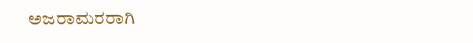ಅಜರಾಮರರಾಗಿ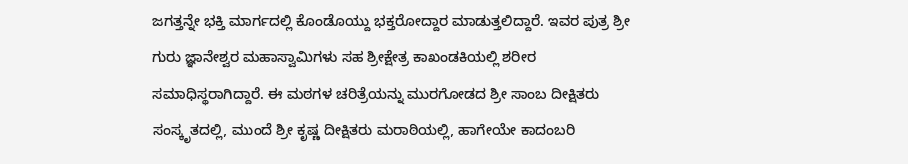ಜಗತ್ತನ್ನೇ ಭಕ್ತಿ ಮಾರ್ಗದಲ್ಲಿ ಕೊಂಡೊಯ್ದು ಭಕ್ತರೋದ್ದಾರ ಮಾಡುತ್ತಲಿದ್ದಾರೆ. ಇವರ ಪುತ್ರ ಶ್ರೀ ಗುರು ಜ್ಞಾನೇಶ್ವರ ಮಹಾಸ್ವಾಮಿಗಳು ಸಹ ಶ್ರೀಕ್ಷೇತ್ರ ಕಾಖಂಡಕಿಯಲ್ಲಿ ಶರೀರ ಸಮಾಧಿಸ್ಥರಾಗಿದ್ದಾರೆ. ಈ ಮಠಗಳ ಚರಿತ್ರೆಯನ್ನು ಮುರಗೋಡದ ಶ್ರೀ ಸಾಂಬ ದೀಕ್ಷಿತರು ಸಂಸ್ಕೃತದಲ್ಲಿ, ಮುಂದೆ ಶ್ರೀ ಕೃಷ್ಣ ದೀಕ್ಷಿತರು ಮರಾಠಿಯಲ್ಲಿ, ಹಾಗೇಯೇ ಕಾದಂಬರಿ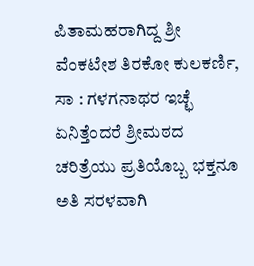ಪಿತಾಮಹರಾಗಿದ್ದ ಶ್ರೀ ವೆಂಕಟೇಶ ತಿರಕೋ ಕುಲಕರ್ಣಿ, ಸಾ : ಗಳಗನಾಥರ ಇಚ್ಛೆ ಏನಿತ್ತೆಂದರೆ ಶ್ರೀಮಠದ ಚರಿತ್ರೆಯು ಪ್ರತಿಯೊಬ್ಬ ಭಕ್ತನೂ ಅತಿ ಸರಳವಾಗಿ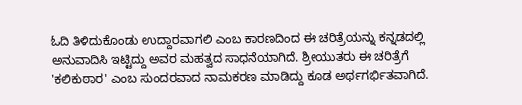ಓದಿ ತಿಳಿದುಕೊಂಡು ಉದ್ದಾರವಾಗಲಿ ಎಂಬ ಕಾರಣದಿಂದ ಈ ಚರಿತ್ರೆಯನ್ನು ಕನ್ನಡದಲ್ಲಿ ಅನುವಾದಿಸಿ ಇಟ್ಟಿದ್ದು ಅವರ ಮಹತ್ವದ ಸಾಧನೆಯಾಗಿದೆ. ಶ್ರೀಯುತರು ಈ ಚರಿತ್ರೆಗೆ 'ಕಲಿಕುಠಾರ' ಎಂಬ ಸುಂದರವಾದ ನಾಮಕರಣ ಮಾಡಿದ್ದು ಕೂಡ ಅರ್ಥಗರ್ಭಿತವಾಗಿದೆ.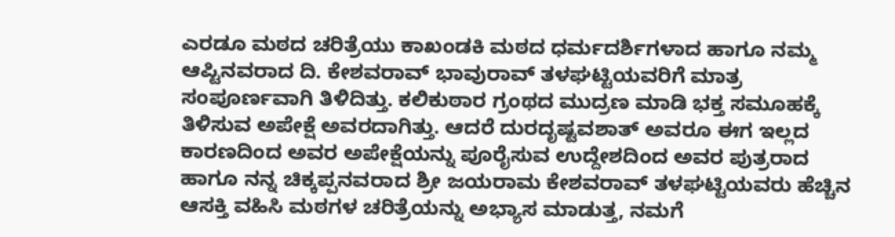ಎರಡೂ ಮಠದ ಚರಿತ್ರೆಯು ಕಾಖಂಡಕಿ ಮಠದ ಧರ್ಮದರ್ಶಿಗಳಾದ ಹಾಗೂ ನಮ್ಮ ಆಪ್ಟಿನವರಾದ ದಿ. ಕೇಶವರಾವ್ ಭಾವುರಾವ್ ತಳಘಟ್ಟಿಯವರಿಗೆ ಮಾತ್ರ ಸಂಪೂರ್ಣವಾಗಿ ತಿಳಿದಿತ್ತು. ಕಲಿಕುಠಾರ ಗ್ರಂಥದ ಮುದ್ರಣ ಮಾಡಿ ಭಕ್ತ ಸಮೂಹಕ್ಕೆ ತಿಳಿಸುವ ಅಪೇಕ್ಷೆ ಅವರದಾಗಿತ್ತು. ಆದರೆ ದುರದೃಷ್ಟವಶಾತ್ ಅವರೂ ಈಗ ಇಲ್ಲದ ಕಾರಣದಿಂದ ಅವರ ಅಪೇಕ್ಷೆಯನ್ನು ಪೂರೈಸುವ ಉದ್ದೇಶದಿಂದ ಅವರ ಪುತ್ರರಾದ ಹಾಗೂ ನನ್ನ ಚಿಕ್ಕಪ್ಪನವರಾದ ಶ್ರೀ ಜಯರಾಮ ಕೇಶವರಾವ್ ತಳಘಟ್ಟಿಯವರು ಹೆಚ್ಚಿನ ಆಸಕ್ತಿ ವಹಿಸಿ ಮಠಗಳ ಚರಿತ್ರೆಯನ್ನು ಅಭ್ಯಾಸ ಮಾಡುತ್ತ, ನಮಗೆ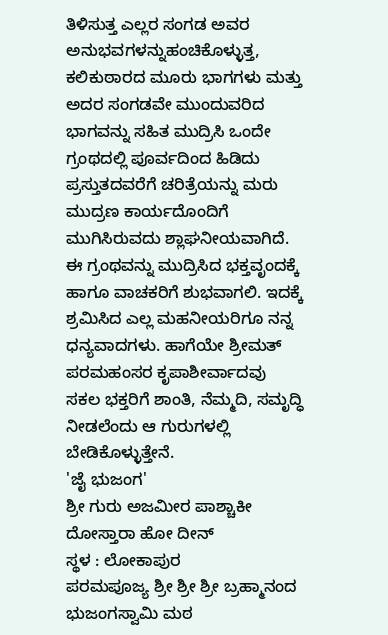ತಿಳಿಸುತ್ತ ಎಲ್ಲರ ಸಂಗಡ ಅವರ ಅನುಭವಗಳನ್ನುಹಂಚಿಕೊಳ್ಳುತ್ತ, ಕಲಿಕುಠಾರದ ಮೂರು ಭಾಗಗಳು ಮತ್ತು ಅದರ ಸಂಗಡವೇ ಮುಂದುವರಿದ ಭಾಗವನ್ನು ಸಹಿತ ಮುದ್ರಿಸಿ ಒಂದೇ ಗ್ರಂಥದಲ್ಲಿ ಪೂರ್ವದಿಂದ ಹಿಡಿದು ಪ್ರಸ್ತುತದವರೆಗೆ ಚರಿತ್ರೆಯನ್ನು ಮರು ಮುದ್ರಣ ಕಾರ್ಯದೊಂದಿಗೆ ಮುಗಿಸಿರುವದು ಶ್ಲಾಘನೀಯವಾಗಿದೆ.
ಈ ಗ್ರಂಥವನ್ನು ಮುದ್ರಿಸಿದ ಭಕ್ತವೃಂದಕ್ಕೆ ಹಾಗೂ ವಾಚಕರಿಗೆ ಶುಭವಾಗಲಿ. ಇದಕ್ಕೆ ಶ್ರಮಿಸಿದ ಎಲ್ಲ ಮಹನೀಯರಿಗೂ ನನ್ನ ಧನ್ಯವಾದಗಳು. ಹಾಗೆಯೇ ಶ್ರೀಮತ್ ಪರಮಹಂಸರ ಕೃಪಾಶೀರ್ವಾದವು ಸಕಲ ಭಕ್ತರಿಗೆ ಶಾಂತಿ, ನೆಮ್ಮದಿ, ಸಮೃದ್ಧಿ ನೀಡಲೆಂದು ಆ ಗುರುಗಳಲ್ಲಿ ಬೇಡಿಕೊಳ್ಳುತ್ತೇನೆ.
'ಜೈ ಭುಜಂಗ'
ಶ್ರೀ ಗುರು ಅಜಮೀರ ಪಾಶ್ಚಾಕೀ ದೋಸ್ತಾರಾ ಹೋ ದೀನ್
ಸ್ಥಳ : ಲೋಕಾಪುರ
ಪರಮಪೂಜ್ಯ ಶ್ರೀ ಶ್ರೀ ಶ್ರೀ ಬ್ರಹ್ಮಾನಂದ ಭುಜಂಗಸ್ವಾಮಿ ಮಠ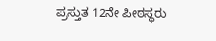ಪ್ರಸ್ತುತ 12ನೇ ಪೀಠಸ್ಥರು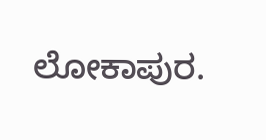ಲೋಕಾಪುರ.